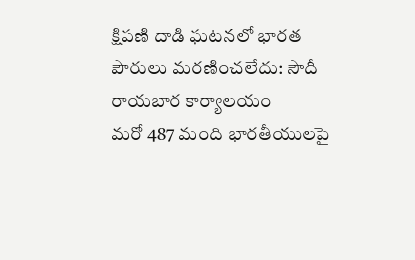క్షిపణి దాడి ఘటనలో భారత పౌరులు మరణించలేదు: సౌదీ రాయబార కార్యాలయం
మరో 487 మంది భారతీయులపై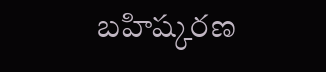బహిష్కరణ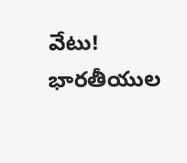వేటు!
భారతీయుల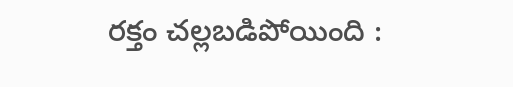రక్తం చల్లబడిపోయింది :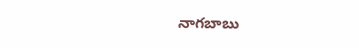నాగబాబు